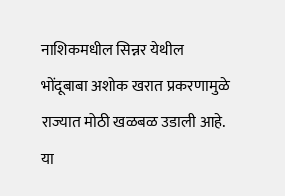नाशिकमधील सिन्नर येथील भोंदूबाबा अशोक खरात प्रकरणामुळे राज्यात मोठी खळबळ उडाली आहे. या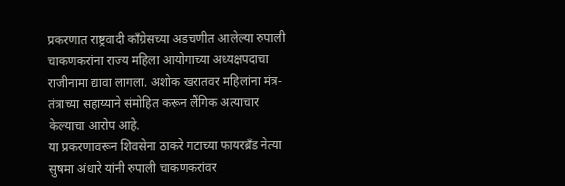प्रकरणात राष्ट्रवादी काँग्रेसच्या अडचणीत आलेल्या रुपाली चाकणकरांना राज्य महिला आयोगाच्या अध्यक्षपदाचा राजीनामा द्यावा लागला. अशोक खरातवर महिलांना मंत्र-तंत्राच्या सहाय्याने संमोहित करून लैंगिक अत्याचार केल्याचा आरोप आहे.
या प्रकरणावरून शिवसेना ठाकरे गटाच्या फायरब्रँड नेत्या सुषमा अंधारे यांनी रुपाली चाकणकरांवर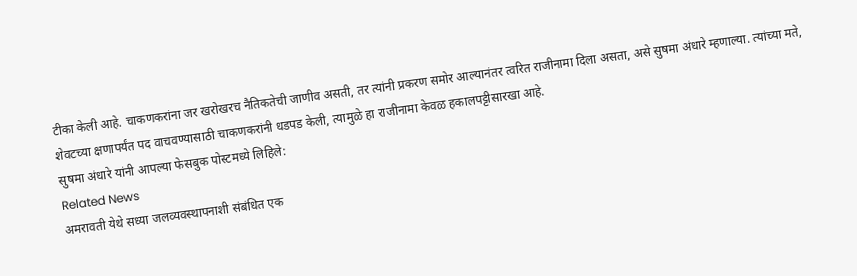टीका केली आहे. चाकणकरांना जर खरोखरच नैतिकतेची जाणीव असती, तर त्यांनी प्रकरण समोर आल्यानंतर त्वरित राजीनामा दिला असता, असे सुषमा अंधारे म्हणाल्या. त्यांच्या मते, शेवटच्या क्षणापर्यंत पद वाचवण्यासाठी चाकणकरांनी धडपड केली, त्यामुळे हा राजीनामा केवळ हकालपट्टीसारखा आहे.
सुषमा अंधारे यांनी आपल्या फेसबुक पोस्टमध्ये लिहिले:
Related News
अमरावती येथे सध्या जलव्यवस्थापनाशी संबंधित एक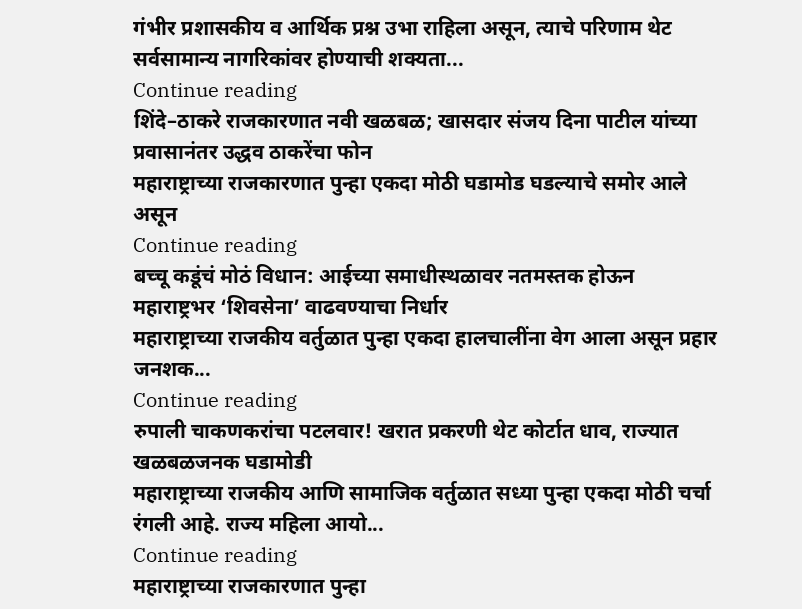गंभीर प्रशासकीय व आर्थिक प्रश्न उभा राहिला असून, त्याचे परिणाम थेट सर्वसामान्य नागरिकांवर होण्याची शक्यता...
Continue reading
शिंदे–ठाकरे राजकारणात नवी खळबळ; खासदार संजय दिना पाटील यांच्या प्रवासानंतर उद्धव ठाकरेंचा फोन
महाराष्ट्राच्या राजकारणात पुन्हा एकदा मोठी घडामोड घडल्याचे समोर आले असून
Continue reading
बच्चू कडूंचं मोठं विधान: आईच्या समाधीस्थळावर नतमस्तक होऊन महाराष्ट्रभर ‘शिवसेना’ वाढवण्याचा निर्धार
महाराष्ट्राच्या राजकीय वर्तुळात पुन्हा एकदा हालचालींना वेग आला असून प्रहार जनशक...
Continue reading
रुपाली चाकणकरांचा पटलवार! खरात प्रकरणी थेट कोर्टात धाव, राज्यात खळबळजनक घडामोडी
महाराष्ट्राच्या राजकीय आणि सामाजिक वर्तुळात सध्या पुन्हा एकदा मोठी चर्चा रंगली आहे. राज्य महिला आयो...
Continue reading
महाराष्ट्राच्या राजकारणात पुन्हा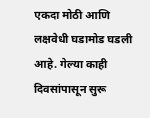एकदा मोठी आणि लक्षवेधी घडामोड घडली आहे. गेल्या काही दिवसांपासून सुरू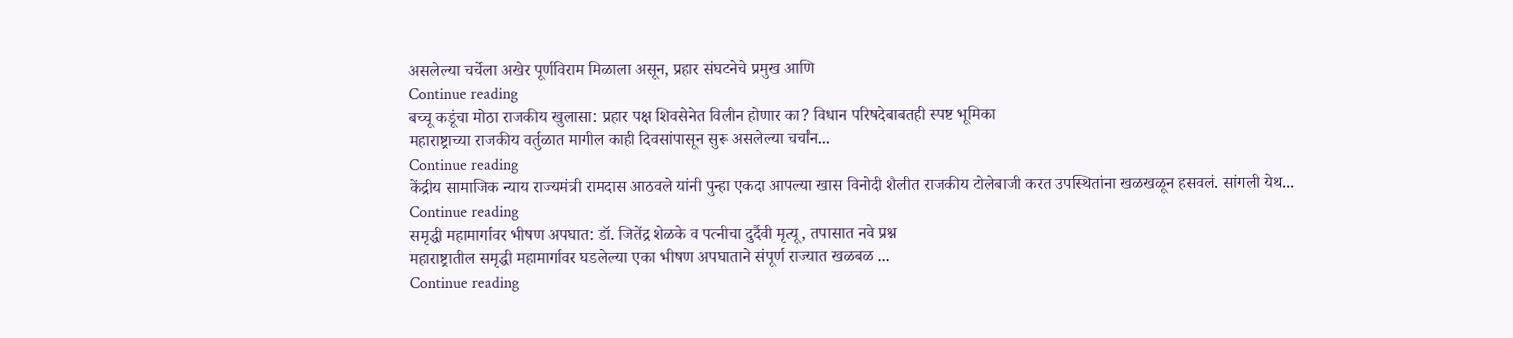असलेल्या चर्चेला अखेर पूर्णविराम मिळाला असून, प्रहार संघटनेचे प्रमुख आणि
Continue reading
बच्चू कडूंचा मोठा राजकीय खुलासा: प्रहार पक्ष शिवसेनेत विलीन होणार का? विधान परिषदेबाबतही स्पष्ट भूमिका
महाराष्ट्राच्या राजकीय वर्तुळात मागील काही दिवसांपासून सुरू असलेल्या चर्चांन...
Continue reading
केंद्रीय सामाजिक न्याय राज्यमंत्री रामदास आठवले यांनी पुन्हा एकदा आपल्या खास विनोदी शैलीत राजकीय टोलेबाजी करत उपस्थितांना खळखळून हसवलं. सांगली येथ...
Continue reading
समृद्धी महामार्गावर भीषण अपघात: डॉ. जितेंद्र शेळके व पत्नीचा दुर्दैवी मृत्यू, तपासात नवे प्रश्न
महाराष्ट्रातील समृद्धी महामार्गावर घडलेल्या एका भीषण अपघाताने संपूर्ण राज्यात खळबळ ...
Continue reading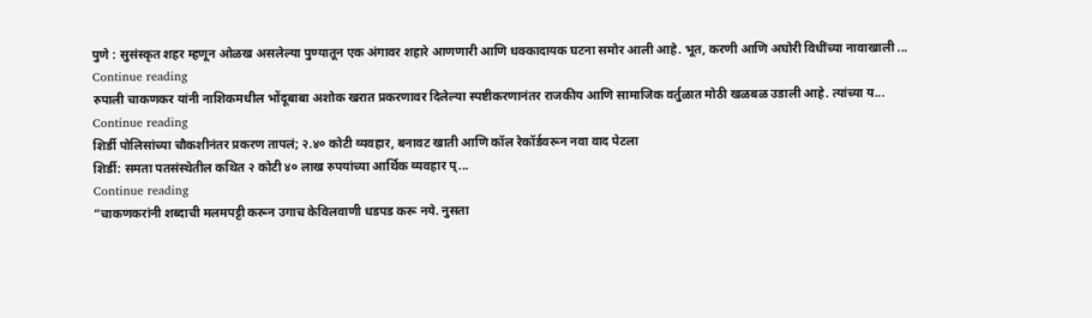पुणे : सुसंस्कृत शहर म्हणून ओळख असलेल्या पुण्यातून एक अंगावर शहारे आणणारी आणि धक्कादायक घटना समोर आली आहे. भूत, करणी आणि अघोरी विधींच्या नावाखाली ...
Continue reading
रुपाली चाकणकर यांनी नाशिकमधील भोंदूबाबा अशोक खरात प्रकरणावर दिलेल्या स्पष्टीकरणानंतर राजकीय आणि सामाजिक वर्तुळात मोठी खळबळ उडाली आहे. त्यांच्या य...
Continue reading
शिर्डी पोलिसांच्या चौकशीनंतर प्रकरण तापलं; २.४० कोटी व्यवहार, बनावट खाती आणि कॉल रेकॉर्डवरून नवा वाद पेटला
शिर्डी: समता पतसंस्थेतील कथित २ कोटी ४० लाख रुपयांच्या आर्थिक व्यवहार प्...
Continue reading
“चाकणकरांनी शब्दाची मलमपट्टी करून उगाच केविलवाणी धडपड करू नये. नुसता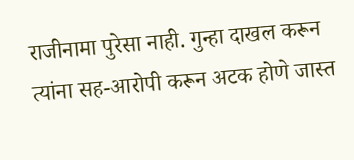राजीनामा पुरेसा नाही. गुन्हा दाखल करून त्यांना सह-आरोपी करून अटक होणे जास्त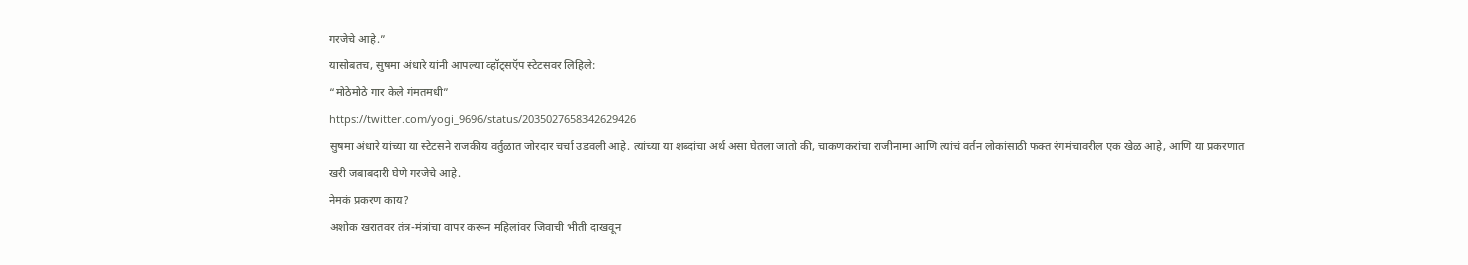गरजेचे आहे.”
यासोबतच, सुषमा अंधारे यांनी आपल्या व्हॉट्सऍप स्टेटसवर लिहिले:
“मोठेमोठे गार केले गंमतमधी”
https://twitter.com/yogi_9696/status/2035027658342629426
सुषमा अंधारे यांच्या या स्टेटसने राजकीय वर्तुळात जोरदार चर्चा उडवली आहे. त्यांच्या या शब्दांचा अर्थ असा घेतला जातो की, चाकणकरांचा राजीनामा आणि त्यांचं वर्तन लोकांसाठी फक्त रंगमंचावरील एक खेळ आहे, आणि या प्रकरणात खरी जबाबदारी घेणे गरजेचे आहे.
नेमकं प्रकरण काय?
अशोक खरातवर तंत्र-मंत्रांचा वापर करून महिलांवर जिवाची भीती दाखवून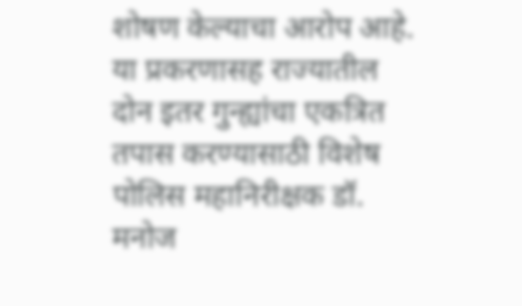शोषण केल्याचा आरोप आहे. या प्रकरणासह राज्यातील दोन इतर गुन्ह्यांचा एकत्रित तपास करण्यासाठी विशेष पोलिस महानिरीक्षक डॉ. मनोज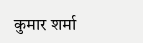कुमार शर्मा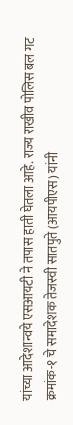यांच्या आदेशान्वये एसआयटी ने तपास हाती घेतला आहे. राज्य राखीव पोलिस बल गट क्रमांक-१ चे समादेशक तेजस्वी सातपुते (आयपीएस) यांनी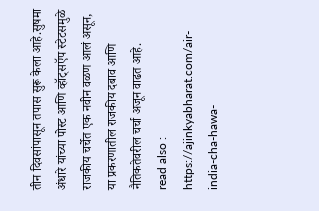तीन दिवसांपासून तपास सुरू केला आहे.सुषमा अंधारे यांच्या पोस्ट आणि व्हॉट्सऍप स्टेटसमुळे राजकीय चर्चेत एक नवीन वळण आलं असून, या प्रकरणातील राजकीय दबाव आणि नैतिकतेवरील चर्चा अजून वाढत आहे.
read also : https://ajinkyabharat.com/air-india-cha-hawa-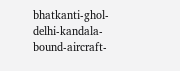bhatkanti-ghol-delhi-kandala-bound-aircraft-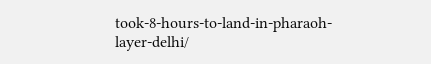took-8-hours-to-land-in-pharaoh-layer-delhi/